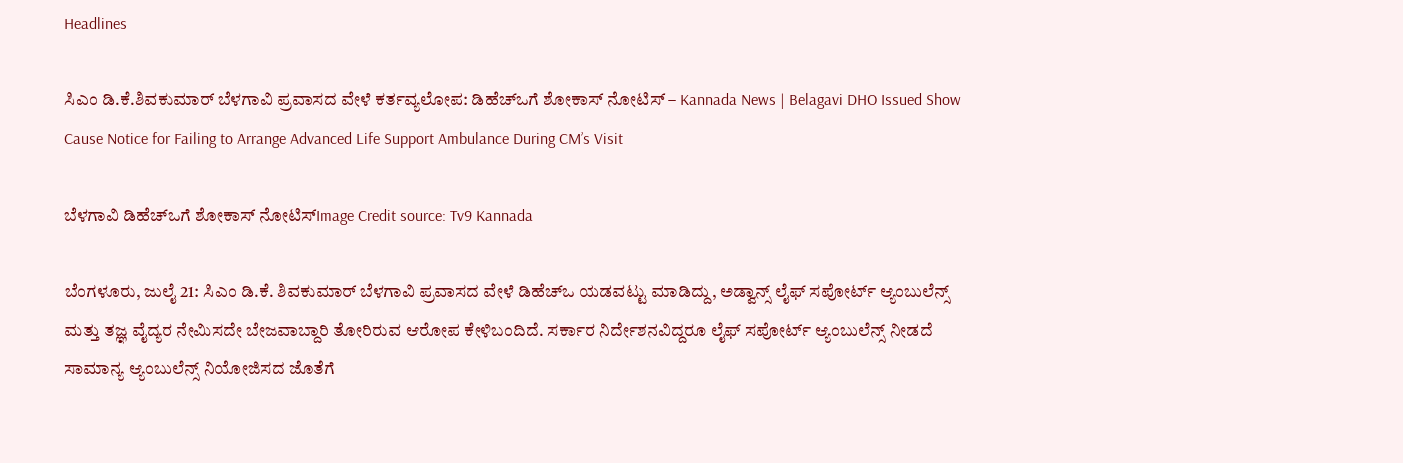Headlines

ಸಿಎಂ ಡಿ.ಕೆ.ಶಿವಕುಮಾರ್‌ ಬೆಳಗಾವಿ ಪ್ರವಾಸದ ವೇಳೆ ಕರ್ತವ್ಯಲೋಪ: ಡಿಹೆಚ್‌ಒಗೆ ಶೋಕಾಸ್ ನೋಟಿಸ್ – Kannada News | Belagavi DHO Issued Show Cause Notice for Failing to Arrange Advanced Life Support Ambulance During CM’s Visit

ಬೆಳಗಾವಿ ಡಿಹೆಚ್‌ಒಗೆ ಶೋಕಾಸ್ ನೋಟಿಸ್Image Credit source: Tv9 Kannada

ಬೆಂಗಳೂರು, ಜುಲೈ 21: ಸಿಎಂ ಡಿ.ಕೆ. ಶಿವಕುಮಾರ್‌ ಬೆಳಗಾವಿ ಪ್ರವಾಸದ ವೇಳೆ ಡಿಹೆಚ್‌ಒ ಯಡವಟ್ಟು ಮಾಡಿದ್ದು, ಅಡ್ವಾನ್ಸ್ ಲೈಫ್‌ ಸಪೋರ್ಟ್ ಆ್ಯಂಬುಲೆನ್ಸ್ ಮತ್ತು ತಜ್ಞ ವೈದ್ಯರ ನೇಮಿಸದೇ ಬೇಜವಾಬ್ದಾರಿ ತೋರಿರುವ ಆರೋಪ ಕೇಳಿಬಂದಿದೆ. ಸರ್ಕಾರ ನಿರ್ದೇಶನವಿದ್ದರೂ ಲೈಫ್‌ ಸಪೋರ್ಟ್ ಆ್ಯಂಬುಲೆನ್ಸ್ ನೀಡದೆ ಸಾಮಾನ್ಯ ಆ್ಯಂಬುಲೆನ್ಸ್ ನಿಯೋಜಿಸದ ಜೊತೆಗೆ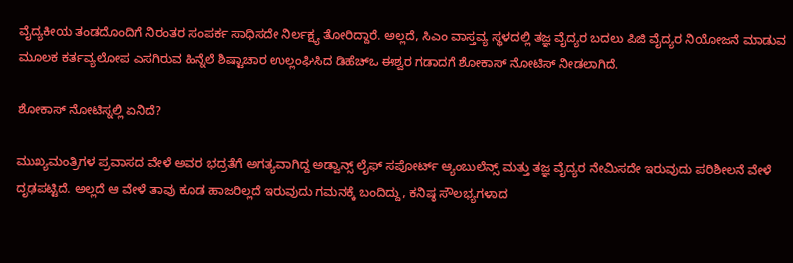ವೈದ್ಯಕೀಯ ತಂಡದೊಂದಿಗೆ ನಿರಂತರ ಸಂಪರ್ಕ ಸಾಧಿಸದೇ ನಿರ್ಲಕ್ಷ್ಯ ತೋರಿದ್ದಾರೆ. ಅಲ್ಲದೆ, ಸಿಎಂ ವಾಸ್ತವ್ಯ ಸ್ಥಳದಲ್ಲಿ ತಜ್ಞ ವೈದ್ಯರ ಬದಲು ಪಿಜಿ ವೈದ್ಯರ ನಿಯೋಜನೆ ಮಾಡುವ ಮೂಲಕ ಕರ್ತವ್ಯಲೋಪ ಎಸಗಿರುವ ಹಿನ್ನೆಲೆ ಶಿಷ್ಟಾಚಾರ ಉಲ್ಲಂಘಿಸಿದ ಡಿಹೆಚ್‌ಒ ಈಶ್ವರ ಗಡಾದಗೆ ಶೋಕಾಸ್ ನೋಟಿಸ್ ನೀಡಲಾಗಿದೆ.

ಶೋಕಾಸ್ ನೋಟಿಸ್ನಲ್ಲಿ ಏನಿದೆ?

ಮುಖ್ಯಮಂತ್ರಿಗಳ ಪ್ರವಾಸದ ವೇಳೆ ಅವರ ಭದ್ರತೆಗೆ ಅಗತ್ಯವಾಗಿದ್ದ ಅಡ್ವಾನ್ಸ್ ಲೈಫ್‌ ಸಪೋರ್ಟ್ ಆ್ಯಂಬುಲೆನ್ಸ್ ಮತ್ತು ತಜ್ಞ ವೈದ್ಯರ ನೇಮಿಸದೇ ಇರುವುದು ಪರಿಶೀಲನೆ ವೇಳೆ ದೃಢಪಟ್ಟಿದೆ. ಅಲ್ಲದೆ ಆ ವೇಳೆ ತಾವು ಕೂಡ ಹಾಜರಿಲ್ಲದೆ ಇರುವುದು ಗಮನಕ್ಕೆ ಬಂದಿದ್ದು, ಕನಿಷ್ಠ ಸೌಲಭ್ಯಗಳಾದ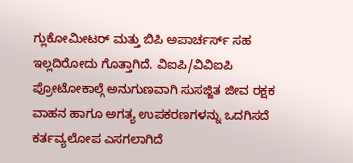ಗ್ಲುಕೋಮೀಟರ್ ಮತ್ತು ಬಿಪಿ ಅಪಾರ್ಚರ್ಸ್ ಸಹ ಇಲ್ಲದಿರೋದು ಗೊತ್ತಾಗಿದೆ. ವಿಐಪಿ/ವಿವಿಐಪಿ ಪ್ರೋಟೋಕಾಲ್ಗೆ ಅನುಗುಣವಾಗಿ ಸುಸಜ್ಜಿತ ಜೀವ ರಕ್ಷಕ ವಾಹನ ಹಾಗೂ ಅಗತ್ಯ ಉಪಕರಣಗಳನ್ನು ಒದಗಿಸದೆ ಕರ್ತವ್ಯಲೋಪ ಎಸಗಲಾಗಿದೆ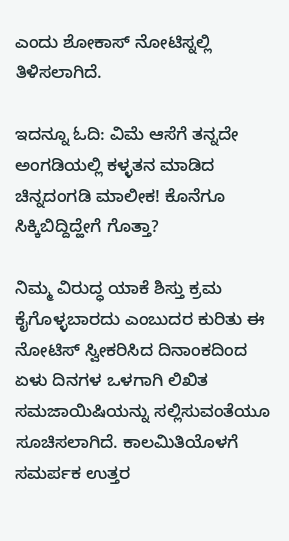ಎಂದು ಶೋಕಾಸ್ ನೋಟಿಸ್ನಲ್ಲಿ ತಿಳಿಸಲಾಗಿದೆ.

ಇದನ್ನೂ ಓದಿ: ವಿಮೆ ಆಸೆಗೆ ತನ್ನದೇ ಅಂಗಡಿಯಲ್ಲಿ ಕಳ್ಳತನ ಮಾಡಿದ ಚಿನ್ನದಂಗಡಿ ಮಾಲೀಕ! ಕೊನೆಗೂ ಸಿಕ್ಕಿಬಿದ್ದಿದ್ಹೇಗೆ ಗೊತ್ತಾ?

ನಿಮ್ಮ ವಿರುದ್ಧ ಯಾಕೆ ಶಿಸ್ತು ಕ್ರಮ ಕೈಗೊಳ್ಳಬಾರದು ಎಂಬುದರ ಕುರಿತು ಈ ನೋಟಿಸ್ ಸ್ವೀಕರಿಸಿದ ದಿನಾಂಕದಿಂದ ಏಳು ದಿನಗಳ ಒಳಗಾಗಿ ಲಿಖಿತ ಸಮಜಾಯಿಷಿಯನ್ನು ಸಲ್ಲಿಸುವಂತೆಯೂ ಸೂಚಿಸಲಾಗಿದೆ. ಕಾಲಮಿತಿಯೊಳಗೆ ಸಮರ್ಪಕ ಉತ್ತರ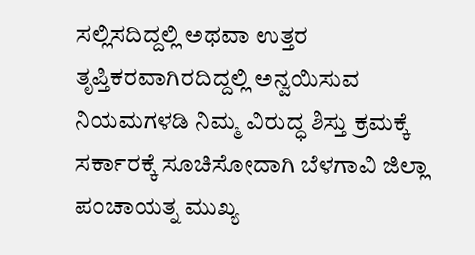ಸಲ್ಲಿಸದಿದ್ದಲ್ಲಿ ಅಥವಾ ಉತ್ತರ ತೃಪ್ತಿಕರವಾಗಿರದಿದ್ದಲ್ಲಿ ಅನ್ವಯಿಸುವ ನಿಯಮಗಳಡಿ ನಿಮ್ಮ ವಿರುದ್ಧ ಶಿಸ್ತು ಕ್ರಮಕ್ಕೆ ಸರ್ಕಾರಕ್ಕೆ ಸೂಚಿಸೋದಾಗಿ ಬೆಳಗಾವಿ ಜಿಲ್ಲಾ ಪಂಚಾಯತ್ನ ಮುಖ್ಯ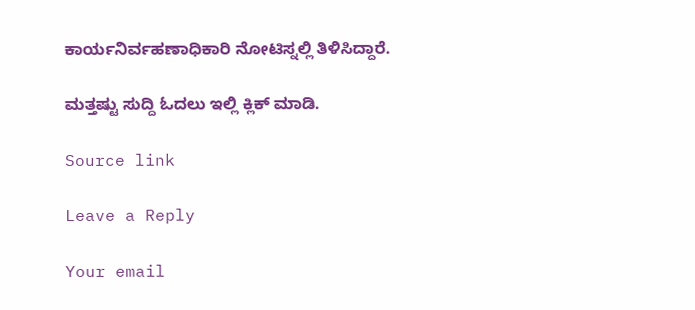ಕಾರ್ಯನಿರ್ವಹಣಾಧಿಕಾರಿ ನೋಟಿಸ್ನಲ್ಲಿ ತಿಳಿಸಿದ್ದಾರೆ.

ಮತ್ತಷ್ಟು ಸುದ್ದಿ ಓದಲು ಇಲ್ಲಿ ಕ್ಲಿಕ್ ಮಾಡಿ.

Source link

Leave a Reply

Your email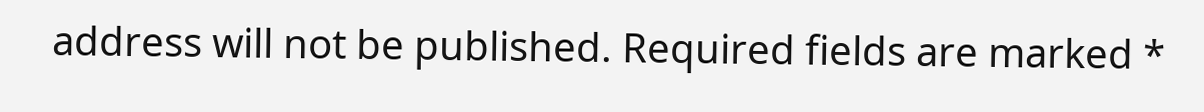address will not be published. Required fields are marked *